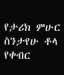የታሪክ ምሁር ስንታየሁ ቶላ የቀብር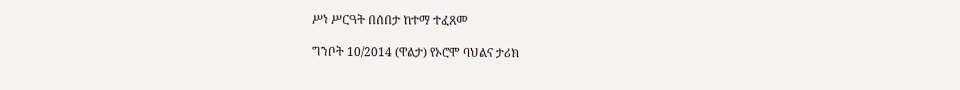ሥነ ሥርዓት በሰበታ ከተማ ተፈጸመ

ግንቦት 10/2014 (ዋልታ) የኦሮሞ ባህልና ታሪክ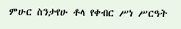ምሁር ስንታየሁ ቶላ የቀብር ሥነ ሥርዓት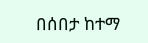በሰበታ ከተማ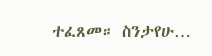ተፈጸመ። ስንታየሁ…